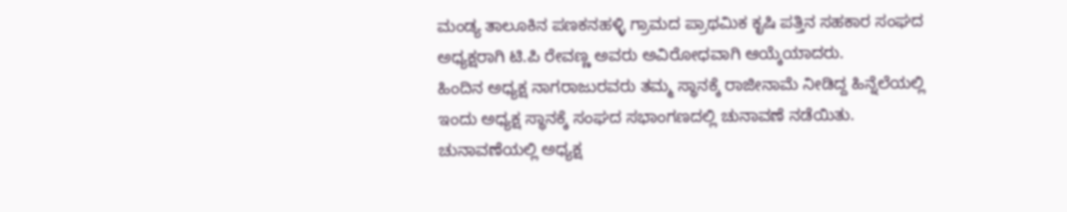ಮಂಡ್ಯ ತಾಲೂಕಿನ ಪಣಕನಹಳ್ಳಿ ಗ್ರಾಮದ ಪ್ರಾಥಮಿಕ ಕೃಷಿ ಪತ್ತಿನ ಸಹಕಾರ ಸಂಘದ ಅಧ್ಯಕ್ಷರಾಗಿ ಟಿ.ಪಿ ರೇವಣ್ಣ ಅವರು ಅವಿರೋಧವಾಗಿ ಆಯ್ಕೆಯಾದರು.
ಹಿಂದಿನ ಅಧ್ಯಕ್ಷ ನಾಗರಾಜುರವರು ತಮ್ಮ ಸ್ಥಾನಕ್ಕೆ ರಾಜೀನಾಮೆ ನೀಡಿದ್ದ ಹಿನ್ನೆಲೆಯಲ್ಲಿ ಇಂದು ಅಧ್ಯಕ್ಷ ಸ್ಥಾನಕ್ಕೆ ಸಂಘದ ಸಭಾಂಗಣದಲ್ಲಿ ಚುನಾವಣೆ ನಡೆಯಿತು. ಚುನಾವಣೆಯಲ್ಲಿ ಅಧ್ಯಕ್ಷ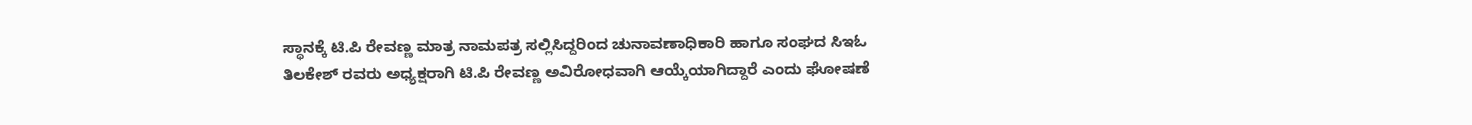ಸ್ಥಾನಕ್ಕೆ ಟಿ.ಪಿ ರೇವಣ್ಣ ಮಾತ್ರ ನಾಮಪತ್ರ ಸಲ್ಲಿಸಿದ್ದರಿಂದ ಚುನಾವಣಾಧಿಕಾರಿ ಹಾಗೂ ಸಂಘದ ಸಿಇಓ ತಿಲಕೇಶ್ ರವರು ಅಧ್ಯಕ್ಷರಾಗಿ ಟಿ.ಪಿ ರೇವಣ್ಣ ಅವಿರೋಧವಾಗಿ ಆಯ್ಕೆಯಾಗಿದ್ದಾರೆ ಎಂದು ಘೋಷಣೆ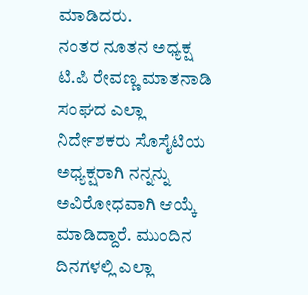ಮಾಡಿದರು.
ನಂತರ ನೂತನ ಅಧ್ಯಕ್ಷ ಟಿ.ಪಿ ರೇವಣ್ಣ ಮಾತನಾಡಿ ಸಂಘದ ಎಲ್ಲಾ ನಿರ್ದೇಶಕರು ಸೊಸೈಟಿಯ ಅಧ್ಯಕ್ಷರಾಗಿ ನನ್ನನ್ನು ಅವಿರೋಧವಾಗಿ ಆಯ್ಕೆ ಮಾಡಿದ್ದಾರೆ. ಮುಂದಿನ ದಿನಗಳಲ್ಲಿ ಎಲ್ಲಾ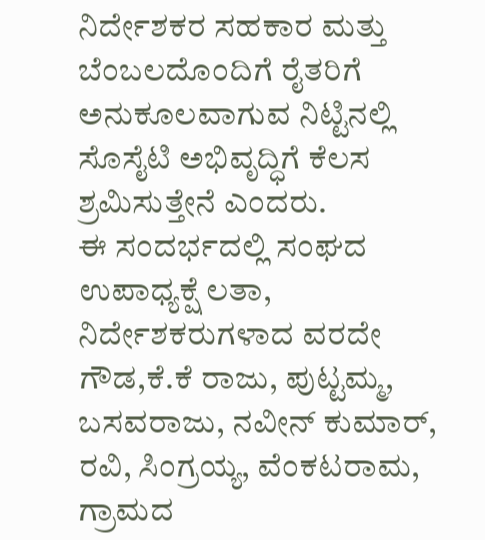ನಿರ್ದೇಶಕರ ಸಹಕಾರ ಮತ್ತು ಬೆಂಬಲದೊಂದಿಗೆ ರೈತರಿಗೆ ಅನುಕೂಲವಾಗುವ ನಿಟ್ಟಿನಲ್ಲಿ ಸೊಸೈಟಿ ಅಭಿವೃದ್ಧಿಗೆ ಕೆಲಸ ಶ್ರಮಿಸುತ್ತೇನೆ ಎಂದರು.
ಈ ಸಂದರ್ಭದಲ್ಲಿ ಸಂಘದ ಉಪಾಧ್ಯಕ್ಷೆ ಲತಾ, ನಿರ್ದೇಶಕರುಗಳಾದ ವರದೇ ಗೌಡ,ಕೆ.ಕೆ ರಾಜು, ಪುಟ್ಟಮ್ಮ, ಬಸವರಾಜು, ನವೀನ್ ಕುಮಾರ್, ರವಿ, ಸಿಂಗ್ರಯ್ಯ, ವೆಂಕಟರಾಮ, ಗ್ರಾಮದ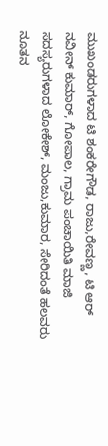ಮುಖಂಡರುಗಳಾದ ಟಿ ಶಂಕರೇಗೌಡ, ರಾಜು,ರೇವಣ್ಣ, ಟಿ ಆರ್ ನವೀನ್ ಕುಮಾರ್, ಗೋಪಾಲ, ಗ್ರಾಮ ಪಂಚಾಯಿತಿ ಮಾಜಿ ಸದಸ್ಯರುಗಳಾದ ಲೋಕೇಶ್, ಮಂಜು,ಕುಮಾರ, ಸೇರಿದಂತೆ ಹಲವರು ನೂತನ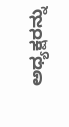ಅಧ್ಯಕ್ಷರನ್ನು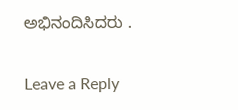ಅಭಿನಂದಿಸಿದರು .

Leave a Reply